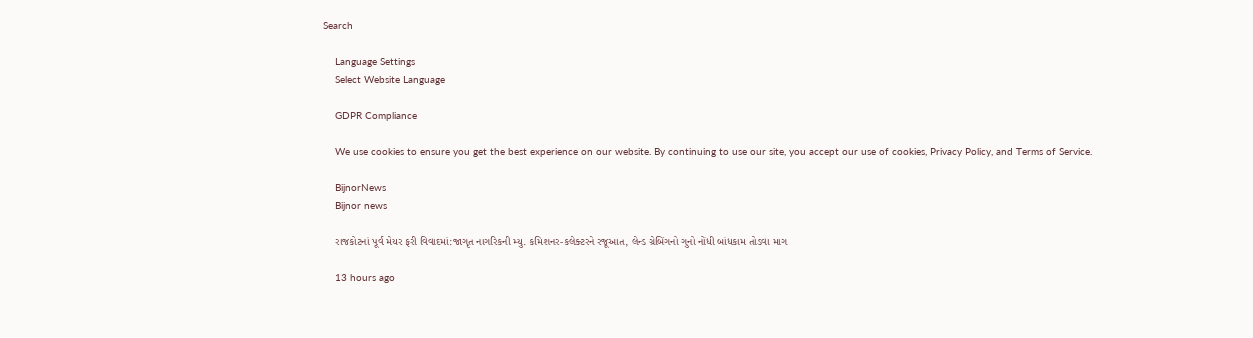Search

    Language Settings
    Select Website Language

    GDPR Compliance

    We use cookies to ensure you get the best experience on our website. By continuing to use our site, you accept our use of cookies, Privacy Policy, and Terms of Service.

    BijnorNews
    Bijnor news

    રાજકોટનાં પૂર્વ મેયર ફરી વિવાદમાં:જાગૃત નાગરિકની મ્યુ. કમિશનર-કલેક્ટરને રજૂઆત, લેન્ડ ગ્રેબિંગનો ગુનો નોંધી બાંધકામ તોડવા માગ

    13 hours ago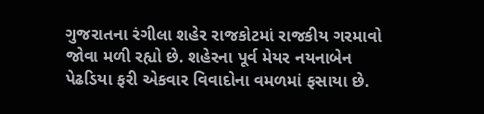ગુજરાતના રંગીલા શહેર રાજકોટમાં રાજકીય ગરમાવો જોવા મળી રહ્યો છે. શહેરના પૂર્વ મેયર નયનાબેન પેઢડિયા ફરી એકવાર વિવાદોના વમળમાં ફસાયા છે.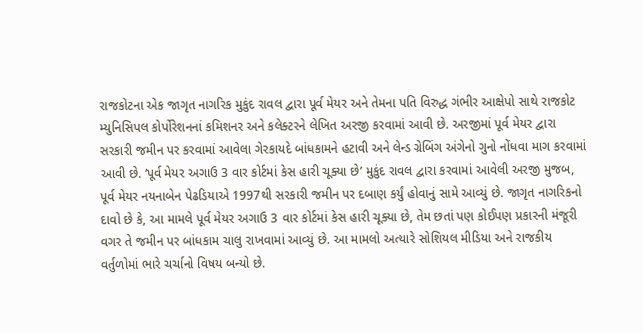રાજકોટના એક જાગૃત નાગરિક મુકુંદ રાવલ દ્વારા પૂર્વ મેયર અને તેમના પતિ વિરુદ્ધ ગંભીર આક્ષેપો સાથે રાજકોટ મ્યુનિસિપલ કોર્પોરેશનનાં કમિશનર અને કલેક્ટરને લેખિત અરજી કરવામાં આવી છે. અરજીમાં પૂર્વ મેયર દ્વારા સરકારી જમીન પર કરવામાં આવેલા ગેરકાયદે બાંધકામને હટાવી અને લેન્ડ ગ્રેબિંગ અંગેનો ગુનો નોંધવા માગ કરવામાં આવી છે. ‘પૂર્વ મેયર અગાઉ 3 વાર કોર્ટમાં કેસ હારી ચૂક્યા છે’ મુકુંદ રાવલ દ્વારા કરવામાં આવેલી અરજી મુજબ, પૂર્વ મેયર નયનાબેન પેઢડિયાએ 1997થી સરકારી જમીન પર દબાણ કર્યું હોવાનું સામે આવ્યું છે. જાગૃત નાગરિકનો દાવો છે કે, આ મામલે પૂર્વ મેયર અગાઉ 3 વાર કોર્ટમાં કેસ હારી ચૂક્યા છે, તેમ છતાં પણ કોઈપણ પ્રકારની મંજૂરી વગર તે જમીન પર બાંધકામ ચાલુ રાખવામાં આવ્યું છે. આ મામલો અત્યારે સોશિયલ મીડિયા અને રાજકીય વર્તુળોમાં ભારે ચર્ચાનો વિષય બન્યો છે.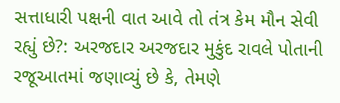સત્તાધારી પક્ષની વાત આવે તો તંત્ર કેમ મૌન સેવી રહ્યું છે?: અરજદાર અરજદાર મુકુંદ રાવલે પોતાની રજૂઆતમાં જણાવ્યું છે કે, તેમણે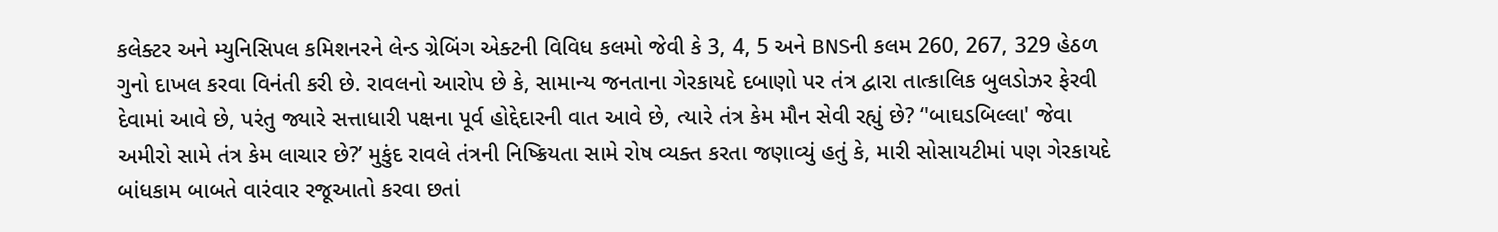કલેક્ટર અને મ્યુનિસિપલ કમિશનરને લેન્ડ ગ્રેબિંગ એક્ટની વિવિધ કલમો જેવી કે 3, 4, 5 અને BNSની કલમ 260, 267, 329 હેઠળ ગુનો દાખલ કરવા વિનંતી કરી છે. રાવલનો આરોપ છે કે, સામાન્ય જનતાના ગેરકાયદે દબાણો પર તંત્ર દ્વારા તાત્કાલિક બુલડોઝર ફેરવી દેવામાં આવે છે, પરંતુ જ્યારે સત્તાધારી પક્ષના પૂર્વ હોદ્દેદારની વાત આવે છે, ત્યારે તંત્ર કેમ મૌન સેવી રહ્યું છે? ‘'બાઘડબિલ્લા' જેવા અમીરો સામે તંત્ર કેમ લાચાર છે?’ મુકુંદ રાવલે તંત્રની નિષ્ક્રિયતા સામે રોષ વ્યક્ત કરતા જણાવ્યું હતું કે, મારી સોસાયટીમાં પણ ગેરકાયદે બાંધકામ બાબતે વારંવાર રજૂઆતો કરવા છતાં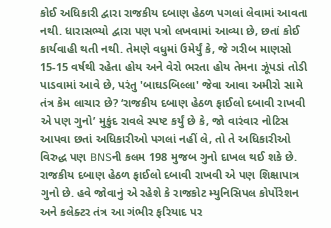કોઈ અધિકારી દ્વારા રાજકીય દબાણ હેઠળ પગલાં લેવામાં આવતા નથી. ધારાસભ્યો દ્વારા પણ પત્રો લખવામાં આવ્યા છે, છતાં કોઈ કાર્યવાહી થતી નથી. તેમણે વધુમાં ઉમેર્યું કે, જે ગરીબ માણસો 15-15 વર્ષથી રહેતા હોય અને વેરો ભરતા હોય તેમના ઝૂંપડાં તોડી પાડવામાં આવે છે, પરંતુ 'બાઘડબિલ્લા' જેવા આવા અમીરો સામે તંત્ર કેમ લાચાર છે? ‘રાજકીય દબાણ હેઠળ ફાઈલો દબાવી રાખવી એ પણ ગુનો’ મુકુંદ રાવલે સ્પષ્ટ કર્યું છે કે, જો વારંવાર નોટિસ આપવા છતાં અધિકારીઓ પગલાં નહીં લે, તો તે અધિકારીઓ વિરુદ્ધ પણ BNSની કલમ 198 મુજબ ગુનો દાખલ થઈ શકે છે. રાજકીય દબાણ હેઠળ ફાઈલો દબાવી રાખવી એ પણ શિક્ષાપાત્ર ગુનો છે. હવે જોવાનું એ રહેશે કે રાજકોટ મ્યુનિસિપલ કોર્પોરેશન અને કલેક્ટર તંત્ર આ ગંભીર ફરિયાદ પર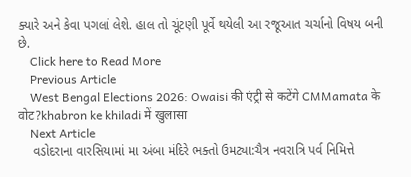ક્યારે અને કેવા પગલાં લેશે. હાલ તો ચૂંટણી પૂર્વે થયેલી આ રજૂઆત ચર્ચાનો વિષય બની છે.
    Click here to Read More
    Previous Article
    West Bengal Elections 2026: Owaisi की एंट्री से कटेंगे CMMamata के वोट?khabron ke khiladi में खुलासा
    Next Article
    વડોદરાના વારસિયામાં મા અંબા મંદિરે ભક્તો ઉમટ્યા:ચૈત્ર નવરાત્રિ પર્વ નિમિત્તે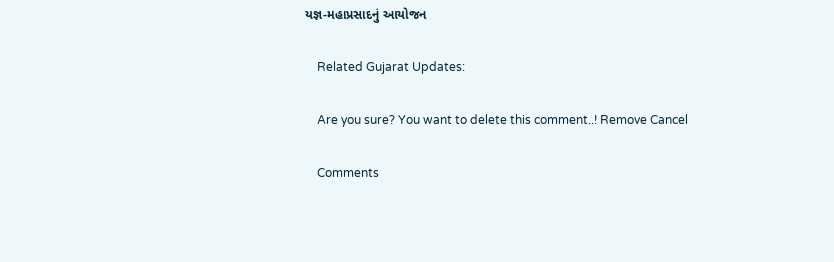યજ્ઞ-મહાપ્રસાદનું આયોજન

    Related Gujarat Updates:

    Are you sure? You want to delete this comment..! Remove Cancel

    Comments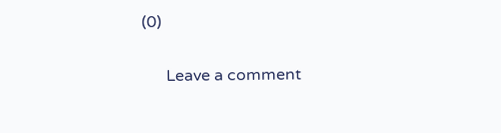(0)

      Leave a comment